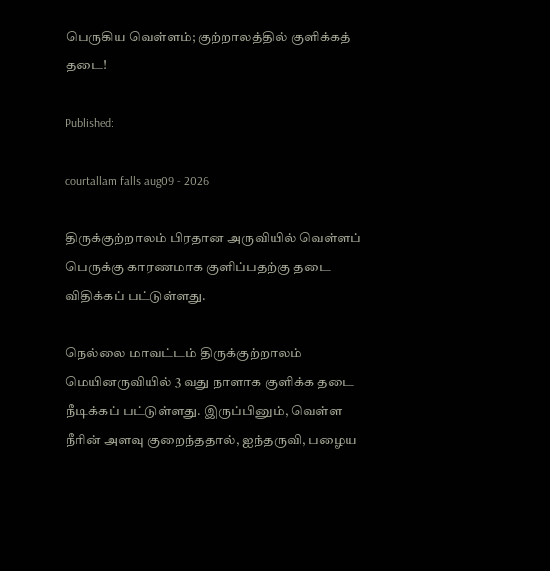பெருகிய வெள்ளம்; குற்றாலத்தில் குளிக்கத் தடை!

Published:

courtallam falls aug09 - 2026

திருக்குற்றாலம் பிரதான அருவியில் வெள்ளப் பெருக்கு காரணமாக குளிப்பதற்கு தடை விதிக்கப் பட்டுள்ளது.

நெல்லை மாவட்டம் திருக்குற்றாலம் மெயினருவியில் 3 வது நாளாக குளிக்க தடை நீடிக்கப் பட்டுள்ளது. இருப்பினும், வெள்ள நீரின் அளவு குறைந்ததால், ஐந்தருவி, பழைய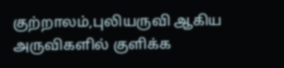குற்றாலம்,புலியருவி ஆகிய அருவிகளில் குளிக்க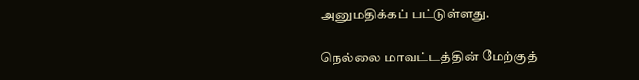அனுமதிக்கப் பட்டுள்ளது.

நெல்லை மாவட்டத்தின் மேற்குத்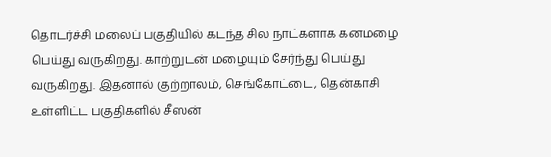தொடர்ச்சி மலைப் பகுதியில் கடந்த சில நாட்களாக கனமழை பெய்து வருகிறது. காற்றுடன் மழையும் சேர்ந்து பெய்து வருகிறது. இதனால் குற்றாலம், செங்கோட்டை, தென்காசி உள்ளிட்ட பகுதிகளில் சீஸன்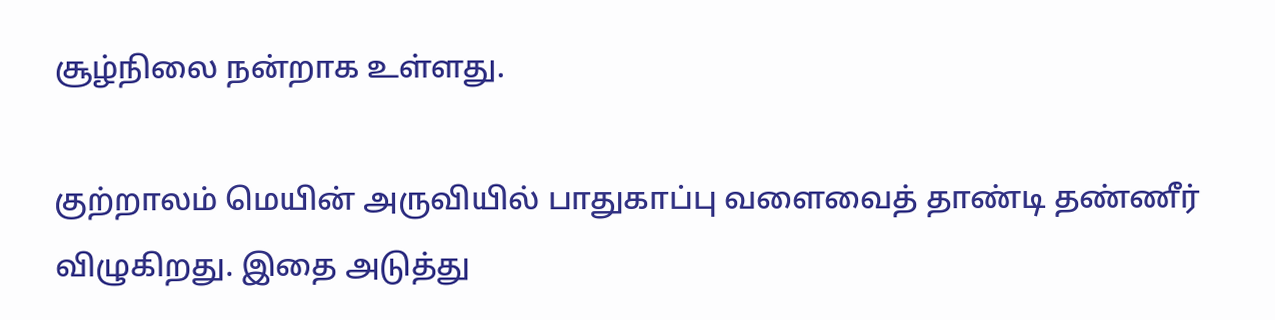சூழ்நிலை நன்றாக உள்ளது.

குற்றாலம் மெயின் அருவியில் பாதுகாப்பு வளைவைத் தாண்டி தண்ணீர் விழுகிறது. இதை அடுத்து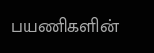பயணிகளின்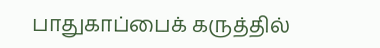பாதுகாப்பைக் கருத்தில்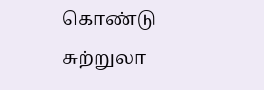கொண்டு சுற்றுலா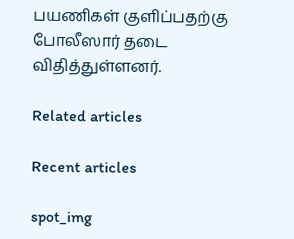பயணிகள் குளிப்பதற்கு போலீஸார் தடை விதித்துள்ளனர்.

Related articles

Recent articles

spot_img